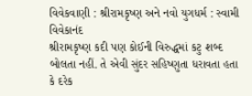વિવેકવાણી : શ્રીરામકૃષ્ણ અને નવો યુગધર્મ : સ્વામી વિવેકાનંદ
શ્રીરામકૃષ્ણ કદી પણ કોઈની વિરુદ્ધમાં કટુ શબ્દ બોલતા નહીં. તે એવી સુંદર સહિષ્ણુતા ધરાવતા હતા કે દરેક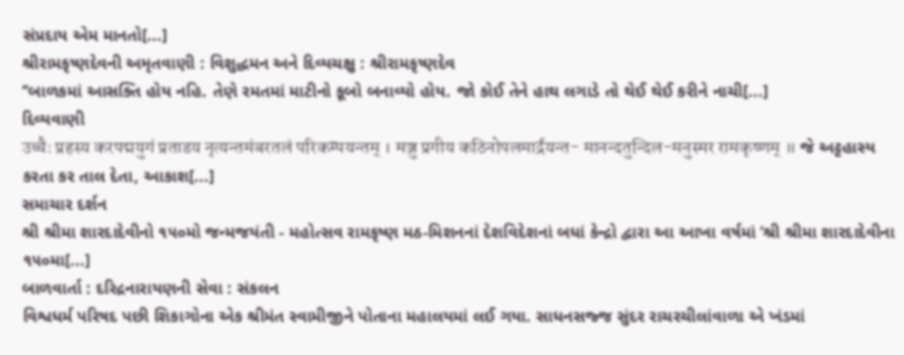સંપ્રદાય એમ માનતો[...]
શ્રીરામકૃષ્ણદેવની અમૃતવાણી : વિશુદ્ધમન અને દિવ્યચક્ષુ : શ્રીરામકૃષ્ણદેવ
‘‘બાળકમાં આસક્તિ હોય નહિ. તેણે રમતમાં માટીનો કૂબો બનાવ્યો હોય. જો કોઈ તેને હાથ લગાડે તો થેઈ થેઈ કરીને નાચી[...]
દિવ્યવાણી
उच्चैः प्रहस्य करपद्मयुगं प्रताडय नृत्यन्तमंबरतलं परिकम्पयन्तम् । मञ्जु प्रगीय कठिनोपलमार्द्रयन्त- मानन्दतुन्दिल-मनुस्मर रामकृष्णम् ॥ જે અટ્ટહાસ્ય કરતા કર તાલ દેતા, આકાશ[...]
સમાચાર દર્શન
શ્રી શ્રીમા શારદાદેવીનો ૧૫૦મો જન્મજયંતી - મહોત્સવ રામકૃષ્ણ મઠ-મિશનનાં દેશવિદેશનાં બધાં કેન્દ્રો દ્વારા આ આખા વર્ષમાં ‘શ્રી શ્રીમા શારદાદેવીના ૧૫૦મા[...]
બાળવાર્તા : દરિદ્રનારાયણની સેવા : સંકલન
વિશ્વધર્મ પરિષદ પછી શિકાગોના એક શ્રીમંત સ્વામીજીને પોતાના મહાલયમાં લઈ ગયા. સાધનસજ્જ સુંદર રાચરચીલાંવાળા એ ખંડમાં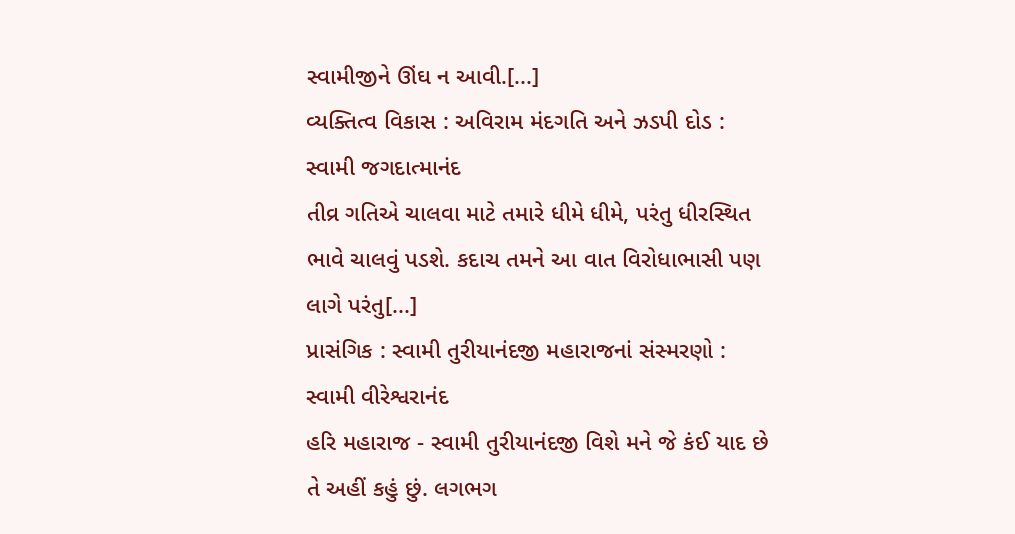સ્વામીજીને ઊંઘ ન આવી.[...]
વ્યક્તિત્વ વિકાસ : અવિરામ મંદગતિ અને ઝડપી દોડ : સ્વામી જગદાત્માનંદ
તીવ્ર ગતિએ ચાલવા માટે તમારે ધીમે ધીમે, પરંતુ ધીરસ્થિત ભાવે ચાલવું પડશે. કદાચ તમને આ વાત વિરોધાભાસી પણ લાગે પરંતુ[...]
પ્રાસંગિક : સ્વામી તુરીયાનંદજી મહારાજનાં સંસ્મરણો : સ્વામી વીરેશ્વરાનંદ
હરિ મહારાજ - સ્વામી તુરીયાનંદજી વિશે મને જે કંઈ યાદ છે તે અહીં કહું છું. લગભગ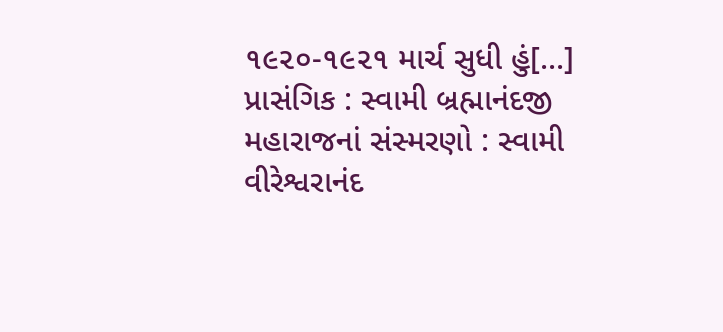૧૯૨૦-૧૯૨૧ માર્ચ સુધી હું[...]
પ્રાસંગિક : સ્વામી બ્રહ્માનંદજી મહારાજનાં સંસ્મરણો : સ્વામી વીરેશ્વરાનંદ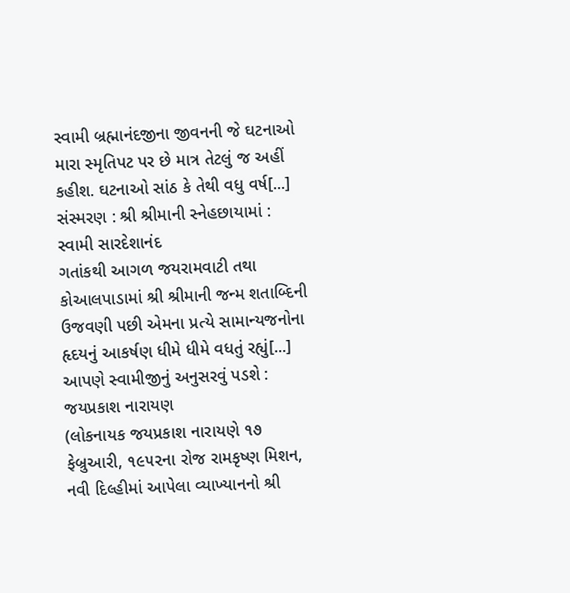સ્વામી બ્રહ્માનંદજીના જીવનની જે ઘટનાઓ મારા સ્મૃતિપટ પર છે માત્ર તેટલું જ અહીં કહીશ. ઘટનાઓ સાંઠ કે તેથી વધુ વર્ષ[...]
સંસ્મરણ : શ્રી શ્રીમાની સ્નેહછાયામાં : સ્વામી સારદેશાનંદ
ગતાંકથી આગળ જયરામવાટી તથા કોઆલપાડામાં શ્રી શ્રીમાની જન્મ શતાબ્દિની ઉજવણી પછી એમના પ્રત્યે સામાન્યજનોના હૃદયનું આકર્ષણ ધીમે ધીમે વધતું રહ્યું[...]
આપણે સ્વામીજીનું અનુસરવું પડશે : જયપ્રકાશ નારાયણ
(લોકનાયક જયપ્રકાશ નારાયણે ૧૭ ફેબ્રુઆરી, ૧૯૫૨ના રોજ રામકૃષ્ણ મિશન, નવી દિલ્હીમાં આપેલા વ્યાખ્યાનનો શ્રી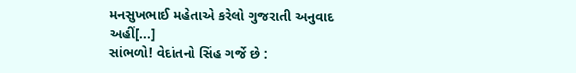મનસુખભાઈ મહેતાએ કરેલો ગુજરાતી અનુવાદ અહીં[...]
સાંભળો! વેદાંતનો સિંહ ગર્જે છે :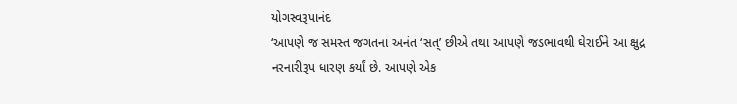યોગસ્વરૂપાનંદ
‘આપણે જ સમસ્ત જગતના અનંત ‘સત્’ છીએ તથા આપણે જડભાવથી ઘેરાઈને આ ક્ષુદ્ર નરનારીરૂપ ધારણ કર્યાં છે. આપણે એક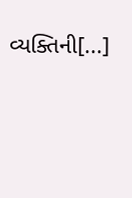વ્યક્તિની[...]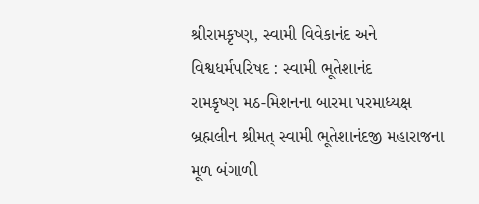શ્રીરામકૃષ્ણ, સ્વામી વિવેકાનંદ અને વિશ્વધર્મપરિષદ : સ્વામી ભૂતેશાનંદ
રામકૃષ્ણ મઠ-મિશનના બારમા પરમાધ્યક્ષ બ્રહ્મલીન શ્રીમત્ સ્વામી ભૂતેશાનંદજી મહારાજના મૂળ બંગાળી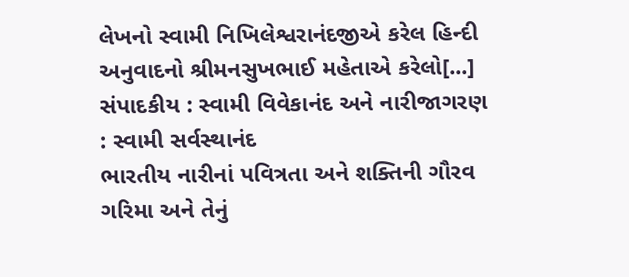લેખનો સ્વામી નિખિલેશ્વરાનંદજીએ કરેલ હિન્દી અનુવાદનો શ્રીમનસુખભાઈ મહેતાએ કરેલો[...]
સંપાદકીય : સ્વામી વિવેકાનંદ અને નારીજાગરણ : સ્વામી સર્વસ્થાનંદ
ભારતીય નારીનાં પવિત્રતા અને શક્તિની ગૌરવ ગરિમા અને તેનું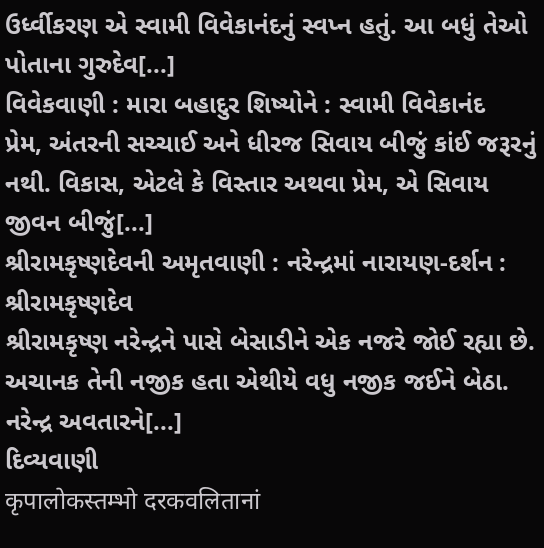ઉર્ધ્વીકરણ એ સ્વામી વિવેકાનંદનું સ્વપ્ન હતું. આ બધું તેઓ પોતાના ગુરુદેવ[...]
વિવેકવાણી : મારા બહાદુર શિષ્યોને : સ્વામી વિવેકાનંદ
પ્રેમ, અંતરની સચ્ચાઈ અને ધીરજ સિવાય બીજું કાંઈ જરૂરનું નથી. વિકાસ, એટલે કે વિસ્તાર અથવા પ્રેમ, એ સિવાય જીવન બીજું[...]
શ્રીરામકૃષ્ણદેવની અમૃતવાણી : નરેન્દ્રમાં નારાયણ-દર્શન : શ્રીરામકૃષ્ણદેવ
શ્રીરામકૃષ્ણ નરેન્દ્રને પાસે બેસાડીને એક નજરે જોઈ રહ્યા છે. અચાનક તેની નજીક હતા એથીયે વધુ નજીક જઈને બેઠા. નરેન્દ્ર અવતારને[...]
દિવ્યવાણી
कृपालोकस्तम्भो दरकवलितानां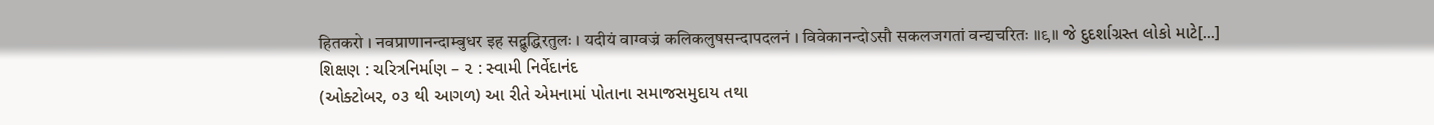हितकरो । नवप्राणानन्दाम्बुधर इह सद्बुद्धिरतुलः । यदीयं वाग्वज्रं कलिकलुषसन्दापदलनं । विवेकानन्दोऽसौ सकलजगतां वन्द्यचरितः ॥९॥ જે દુદર્શાગ્રસ્ત લોકો માટે[...]
શિક્ષણ : ચરિત્રનિર્માણ – ૨ : સ્વામી નિર્વેદાનંદ
(ઓક્ટોબર, ૦૩ થી આગળ) આ રીતે એમનામાં પોતાના સમાજસમુદાય તથા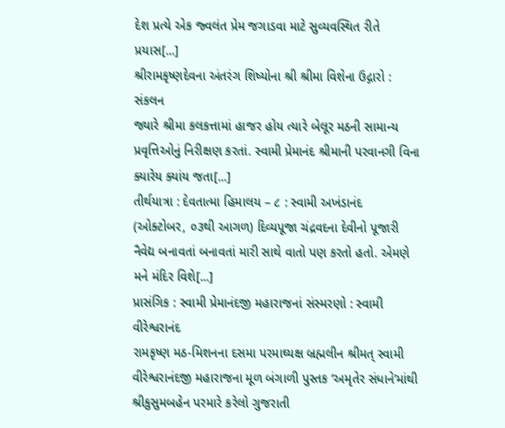દેશ પ્રત્યે એક જ્વલંત પ્રેમ જગાડવા માટે સુવ્યવસ્થિત રીતે પ્રયાસ[...]
શ્રીરામકૃષ્ણદેવના અંતરંગ શિષ્યોના શ્રી શ્રીમા વિશેના ઉદ્ગારો : સંકલન
જ્યારે શ્રીમા કલકત્તામાં હાજર હોય ત્યારે બેલૂર મઠની સામાન્ય પ્રવૃત્તિઓનું નિરીક્ષણ કરતાં. સ્વામી પ્રેમાનંદ શ્રીમાની પરવાનગી વિના ક્યારેય ક્યાંય જતા[...]
તીર્થયાત્રા : દેવતાત્મા હિમાલય – ૮ : સ્વામી અખંડાનંદ
(ઓક્ટોબર, ૦૩થી આગળ) દિવ્યપૂજા ચંદ્રવદના દેવીનો પૂજારી નૈવેદ્ય બનાવતાં બનાવતાં મારી સાથે વાતો પણ કરતો હતો. એમણે મને મંદિર વિશે[...]
પ્રાસંગિક : સ્વામી પ્રેમાનંદજી મહારાજનાં સંસ્મરણો : સ્વામી વીરેશ્વરાનંદ
રામકૃષ્ણ મઠ-મિશનના દસમા પરમાઘ્યક્ષ બ્રહ્મલીન શ્રીમત્ સ્વામી વીરેશ્વરાનંદજી મહારાજના મૂળ બંગાળી પુસ્તક ‘અમૃતેર સંધાને’માંથી શ્રીકુસુમબહેન પરમારે કરેલો ગુજરાતી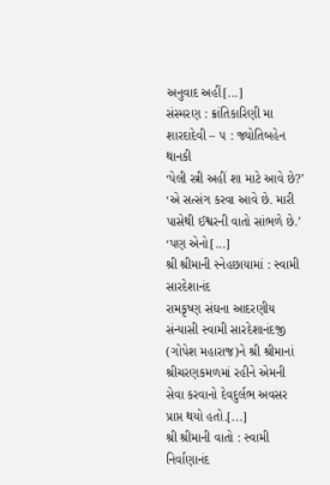અનુવાદ અહીં[...]
સંસ્મરણ : ક્રાંતિકારિણી મા શારદાદેવી – ૫ : જ્યોતિબહેન થાનકી
‘પેલી સ્ત્રી અહીં શા માટે આવે છે?’ ‘એ સત્સંગ કરવા આવે છે. મારી પાસેથી ઈશ્વરની વાતો સાંભળે છે.’ ‘પણ એનો[...]
શ્રી શ્રીમાની સ્નેહછાયામાં : સ્વામી સારદેશાનંદ
રામકૃષ્ણ સંઘના આદરણીય સંન્યાસી સ્વામી સારદેશાનંદજી (ગોપેશ મહારાજ)ને શ્રી શ્રીમાનાં શ્રીચરણકમળમાં રહીને એમની સેવા કરવાનો દેવદુર્લભ અવસર પ્રાપ્ત થયો હતો.[...]
શ્રી શ્રીમાની વાતો : સ્વામી નિર્વાણાનંદ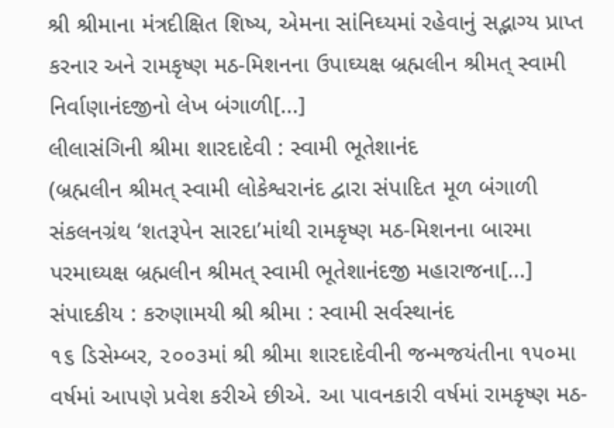શ્રી શ્રીમાના મંત્રદીક્ષિત શિષ્ય, એમના સાંનિઘ્યમાં રહેવાનું સદ્ભાગ્ય પ્રાપ્ત કરનાર અને રામકૃષ્ણ મઠ-મિશનના ઉપાઘ્યક્ષ બ્રહ્મલીન શ્રીમત્ સ્વામી નિર્વાણાનંદજીનો લેખ બંગાળી[...]
લીલાસંગિની શ્રીમા શારદાદેવી : સ્વામી ભૂતેશાનંદ
(બ્રહ્મલીન શ્રીમત્ સ્વામી લોકેશ્વરાનંદ દ્વારા સંપાદિત મૂળ બંગાળી સંકલનગ્રંથ ‘શતરૂપેન સારદા’માંથી રામકૃષ્ણ મઠ-મિશનના બારમા પરમાઘ્યક્ષ બ્રહ્મલીન શ્રીમત્ સ્વામી ભૂતેશાનંદજી મહારાજના[...]
સંપાદકીય : કરુણામયી શ્રી શ્રીમા : સ્વામી સર્વસ્થાનંદ
૧૬ ડિસેમ્બર, ૨૦૦૩માં શ્રી શ્રીમા શારદાદેવીની જન્મજયંતીના ૧૫૦મા વર્ષમાં આપણે પ્રવેશ કરીએ છીએ. આ પાવનકારી વર્ષમાં રામકૃષ્ણ મઠ-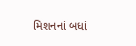મિશનનાં બધાં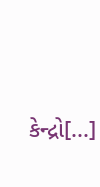કેન્દ્રો[...]